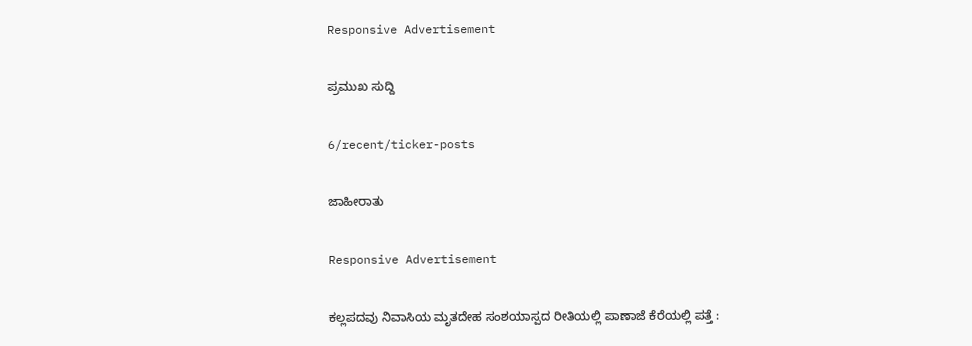Responsive Advertisement

ಪ್ರಮುಖ ಸುದ್ದಿ

6/recent/ticker-posts

ಜಾಹೀರಾತು

Responsive Advertisement

ಕಲ್ಲಪದವು ನಿವಾಸಿಯ ಮೃತದೇಹ ಸಂಶಯಾಸ್ಪದ ರೀತಿಯಲ್ಲಿ ಪಾಣಾಜೆ ಕೆರೆಯಲ್ಲಿ ಪತ್ತೆ :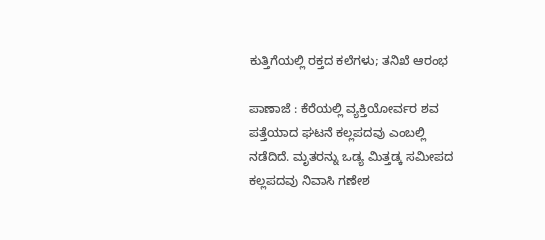ಕುತ್ತಿಗೆಯಲ್ಲಿ ರಕ್ತದ ಕಲೆಗಳು; ತನಿಖೆ ಆರಂಭ

ಪಾಣಾಜೆ : ಕೆರೆಯಲ್ಲಿ ವ್ಯಕ್ತಿಯೋರ್ವರ ಶವ ಪತ್ತೆಯಾದ ಘಟನೆ ಕಲ್ಲಪದವು ಎಂಬಲ್ಲಿ ನಡೆದಿದೆ. ಮೃತರನ್ನು ಒಡ್ಯ ಮಿತ್ತಡ್ಕ ಸಮೀಪದ ಕಲ್ಲಪದವು ನಿವಾಸಿ ಗಣೇಶ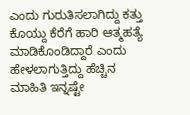ಎಂದು ಗುರುತಿಸಲಾಗಿದ್ದು ಕತ್ತು ಕೊಯ್ದು ಕೆರೆಗೆ ಹಾರಿ ಆತ್ಮಹತ್ಯೆ ಮಾಡಿಕೊಂಡಿದ್ದಾರೆ ಎಂದು ಹೇಳಲಾಗುತ್ತಿದ್ದು ಹೆಚ್ಚಿನ ಮಾಹಿತಿ ಇನ್ನಷ್ಟೇ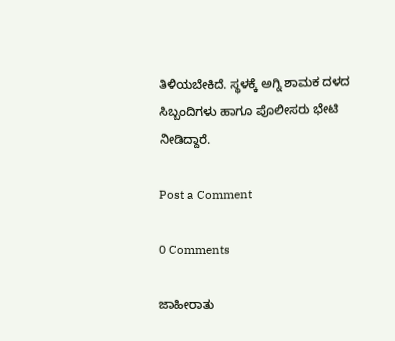ತಿಳಿಯಬೇಕಿದೆ. ಸ್ಥಳಕ್ಕೆ ಅಗ್ನಿ ಶಾಮಕ ದಳದ ಸಿಬ್ಬಂದಿಗಳು ಹಾಗೂ ಪೊಲೀಸರು ಭೇಟಿ ನೀಡಿದ್ದಾರೆ.

Post a Comment

0 Comments

ಜಾಹೀರಾತು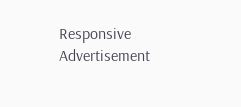Responsive Advertisement